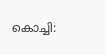കൊച്ചി: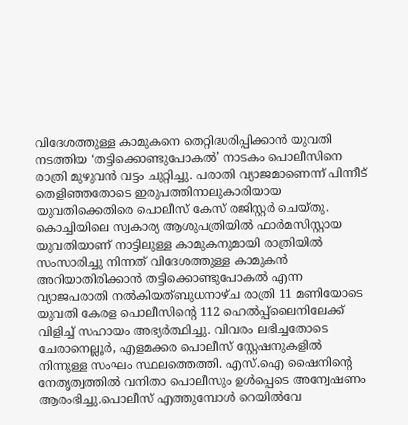വിദേശത്തുള്ള കാമുകനെ തെറ്റിദ്ധരിപ്പിക്കാൻ യുവതി നടത്തിയ ‘തട്ടിക്കൊണ്ടുപോകൽ’ നാടകം പൊലീസിനെ രാത്രി മുഴുവൻ വട്ടം ചുറ്റിച്ചു. പരാതി വ്യാജമാണെന്ന് പിന്നീട് തെളിഞ്ഞതോടെ ഇരുപത്തിനാലുകാരിയായ യുവതിക്കെതിരെ പൊലീസ് കേസ് രജിസ്റ്റർ ചെയ്തു. കൊച്ചിയിലെ സ്വകാര്യ ആശുപത്രിയിൽ ഫാർമസിസ്റ്റായ യുവതിയാണ് നാട്ടിലുള്ള കാമുകനുമായി രാത്രിയിൽ സംസാരിച്ചു നിന്നത് വിദേശത്തുള്ള കാമുകൻ അറിയാതിരിക്കാൻ തട്ടിക്കൊണ്ടുപോകൽ എന്ന വ്യാജപരാതി നൽകിയത്ബുധനാഴ്ച രാത്രി 11 മണിയോടെ യുവതി കേരള പൊലീസിന്റെ 112 ഹെൽപ്പ്ലൈനിലേക്ക് വിളിച്ച് സഹായം അഭ്യർത്ഥിച്ചു. വിവരം ലഭിച്ചതോടെ ചേരാനെല്ലൂർ, എളമക്കര പൊലീസ് സ്റ്റേഷനുകളിൽ നിന്നുള്ള സംഘം സ്ഥലത്തെത്തി. എസ്.ഐ ഷൈനിന്റെ നേതൃത്വത്തിൽ വനിതാ പൊലീസും ഉൾപ്പെടെ അന്വേഷണം ആരംഭിച്ചു.പൊലീസ് എത്തുമ്പോൾ റെയിൽവേ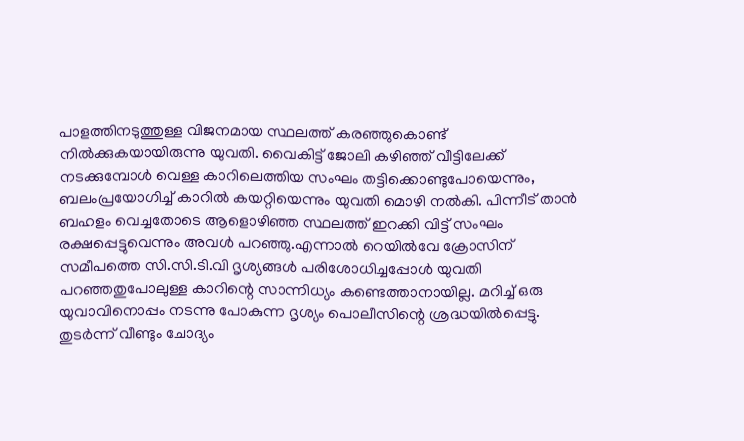പാളത്തിനടുത്തുള്ള വിജനമായ സ്ഥലത്ത് കരഞ്ഞുകൊണ്ട് നിൽക്കുകയായിരുന്നു യുവതി. വൈകിട്ട് ജോലി കഴിഞ്ഞ് വീട്ടിലേക്ക് നടക്കുമ്പോൾ വെള്ള കാറിലെത്തിയ സംഘം തട്ടിക്കൊണ്ടുപോയെന്നും, ബലംപ്രയോഗിച്ച് കാറിൽ കയറ്റിയെന്നും യുവതി മൊഴി നൽകി. പിന്നീട് താൻ ബഹളം വെച്ചതോടെ ആളൊഴിഞ്ഞ സ്ഥലത്ത് ഇറക്കി വിട്ട് സംഘം രക്ഷപ്പെട്ടുവെന്നും അവൾ പറഞ്ഞു.എന്നാൽ റെയിൽവേ ക്രോസിന് സമീപത്തെ സി.സി.ടി.വി ദൃശ്യങ്ങൾ പരിശോധിച്ചപ്പോൾ യുവതി പറഞ്ഞതുപോലുള്ള കാറിന്റെ സാന്നിധ്യം കണ്ടെത്താനായില്ല. മറിച്ച് ഒരു യുവാവിനൊപ്പം നടന്നു പോകുന്ന ദൃശ്യം പൊലീസിന്റെ ശ്രദ്ധയിൽപ്പെട്ടു. തുടർന്ന് വീണ്ടും ചോദ്യം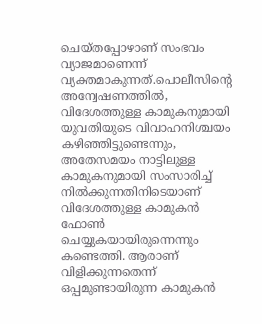ചെയ്തപ്പോഴാണ് സംഭവം വ്യാജമാണെന്ന് വ്യക്തമാകുന്നത്.പൊലീസിന്റെ അന്വേഷണത്തിൽ, വിദേശത്തുള്ള കാമുകനുമായി യുവതിയുടെ വിവാഹനിശ്ചയം കഴിഞ്ഞിട്ടുണ്ടെന്നും, അതേസമയം നാട്ടിലുള്ള കാമുകനുമായി സംസാരിച്ച് നിൽക്കുന്നതിനിടെയാണ് വിദേശത്തുള്ള കാമുകൻ ഫോൺ ചെയ്യുകയായിരുന്നെന്നും കണ്ടെത്തി. ആരാണ് വിളിക്കുന്നതെന്ന് ഒപ്പമുണ്ടായിരുന്ന കാമുകൻ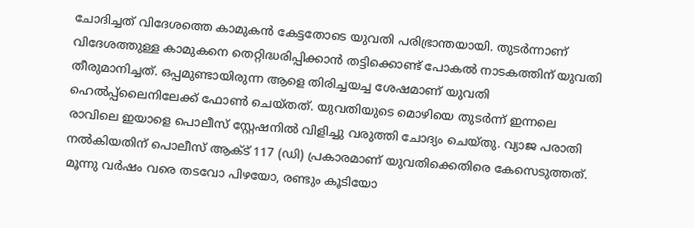ചോദിച്ചത് വിദേശത്തെ കാമുകൻ കേട്ടതോടെ യുവതി പരിഭ്രാന്തയായി. തുടർന്നാണ് വിദേശത്തുള്ള കാമുകനെ തെറ്റിദ്ധരിപ്പിക്കാൻ തട്ടിക്കൊണ്ട് പോകൽ നാടകത്തിന് യുവതി തീരുമാനിച്ചത്. ഒപ്പമുണ്ടായിരുന്ന ആളെ തിരിച്ചയച്ച ശേഷമാണ് യുവതി ഹെൽപ്പ്ലൈനിലേക്ക് ഫോൺ ചെയ്തത്. യുവതിയുടെ മൊഴിയെ തുടർന്ന് ഇന്നലെ രാവിലെ ഇയാളെ പൊലീസ് സ്റ്റേഷനിൽ വിളിച്ചു വരുത്തി ചോദ്യം ചെയ്തു. വ്യാജ പരാതി നൽകിയതിന് പൊലീസ് ആക്ട് 117 (ഡി) പ്രകാരമാണ് യുവതിക്കെതിരെ കേസെടുത്തത്. മൂന്നു വർഷം വരെ തടവോ പിഴയോ, രണ്ടും കൂടിയോ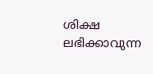ശിക്ഷ ലഭിക്കാവുന്ന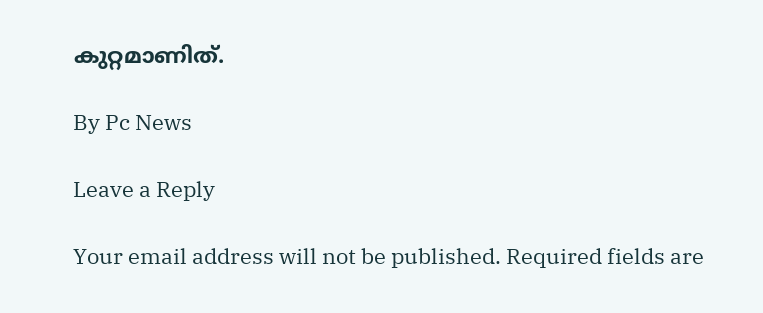കുറ്റമാണിത്.

By Pc News

Leave a Reply

Your email address will not be published. Required fields are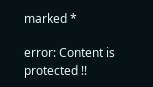marked *

error: Content is protected !!